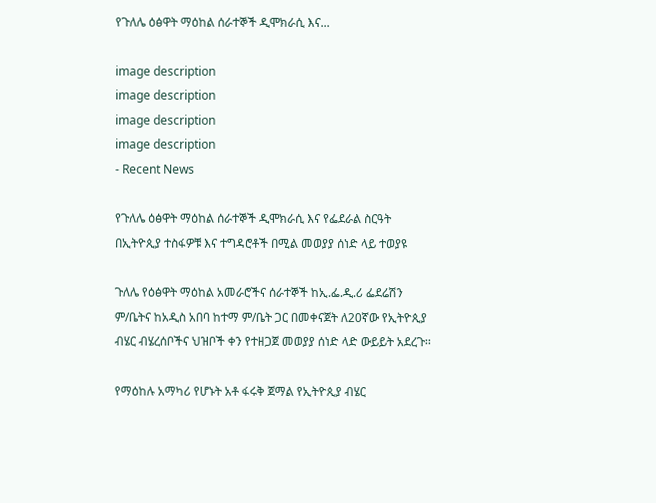የጉለሌ ዕፅዋት ማዕከል ሰራተኞች ዲሞክራሲ እና...

image description
image description
image description
image description
- Recent News

የጉለሌ ዕፅዋት ማዕከል ሰራተኞች ዲሞክራሲ እና የፌደራል ስርዓት በኢትዮጲያ ተስፋዎቹ እና ተግዳሮቶች በሚል መወያያ ሰነድ ላይ ተወያዩ

ጉለሌ የዕፅዋት ማዕከል አመራሮችና ሰራተኞች ከኢ.ፌ.ዲ.ሪ ፌደሬሽን ም/ቤትና ከአዲስ አበባ ከተማ ም/ቤት ጋር በመቀናጀት ለ20ኛው የኢትዮጲያ ብሄር ብሄረሰቦችና ህዝቦች ቀን የተዘጋጀ መወያያ ሰነድ ላድ ውይይት አደረጉ፡፡

የማዕከሉ አማካሪ የሆኑት አቶ ፋሩቅ ጀማል የኢትዮጲያ ብሄር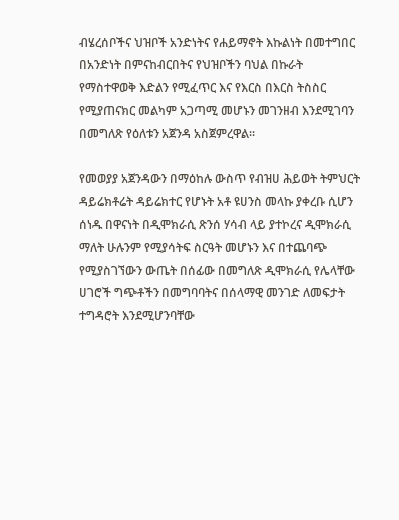ብሄረሰቦችና ህዝቦች አንድነትና የሐይማኖት እኩልነት በመተግበር በአንድነት በምናከብርበትና የህዝቦችን ባህል በኩራት የማስተዋወቅ እድልን የሚፈጥር እና የእርስ በእርስ ትስስር የሚያጠናክር መልካም አጋጣሚ መሆኑን መገንዘብ እንደሚገባን በመግለጽ የዕለቱን አጀንዳ አስጀምረዋል፡፡

የመወያያ አጀንዳውን በማዕከሉ ውስጥ የብዝሀ ሕይወት ትምህርት ዳይሬክቶሬት ዳይሬክተር የሆኑት አቶ ዩሀንስ መላኩ ያቀረቡ ሲሆን ሰነዱ በዋናነት በዲሞክራሲ ጽንሰ ሃሳብ ላይ ያተኮረና ዲሞክራሲ ማለት ሁሉንም የሚያሳትፍ ስርዓት መሆኑን እና በተጨባጭ የሚያስገኘውን ውጤት በሰፊው በመግለጽ ዲሞክራሲ የሌላቸው ሀገሮች ግጭቶችን በመግባባትና በሰላማዊ መንገድ ለመፍታት ተግዳሮት እንደሚሆንባቸው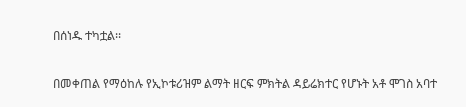በሰነዱ ተካቷል፡፡

በመቀጠል የማዕከሉ የኢኮቱሪዝም ልማት ዘርፍ ምክትል ዳይሬክተር የሆኑት አቶ ሞገስ አባተ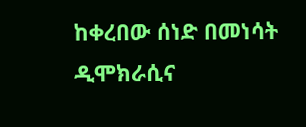ከቀረበው ሰነድ በመነሳት ዲሞክራሲና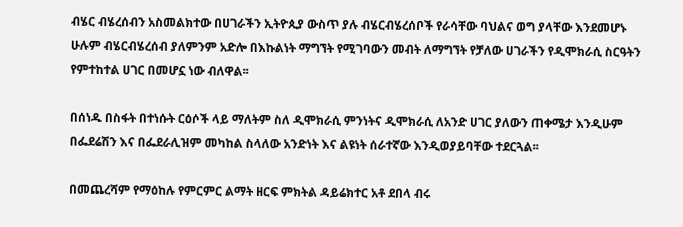ብሄር ብሄረሰብን አስመልክተው በሀገራችን ኢትዮጲያ ውስጥ ያሉ ብሄርብሄረሰቦች የራሳቸው ባህልና ወግ ያላቸው እንደመሆኑ ሁሉም ብሄርብሄረሰብ ያለምንም አድሎ በእኩልነት ማግኘት የሚገባውን መብት ለማግኘት የቻለው ሀገራችን የዲሞክራሲ ስርዓትን የምተከተል ሀገር በመሆኗ ነው ብለዋል፡፡

በሰነዱ በስፋት በተነሱት ርዕሶች ላይ ማለትም ስለ ዲሞክራሲ ምንነትና ዲሞክራሲ ለአንድ ሀገር ያለውን ጠቀሜታ እንዲሁም በፌደሬሽን እና በፌደራሊዝም መካከል ስላለው አንድነት እና ልዩነት ሰራተኛው እንዲወያይባቸው ተደርጓል፡፡

በመጨረሻም የማዕከሉ የምርምር ልማት ዘርፍ ምክትል ዳይሬክተር አቶ ደበላ ብሩ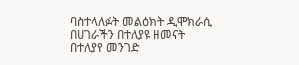ባስተላለፉት መልዕክት ዲሞክራሲ በሀገራችን በተለያዩ ዘመናት በተለያየ መንገድ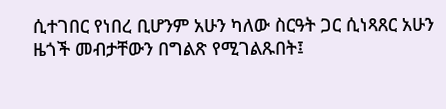ሲተገበር የነበረ ቢሆንም አሁን ካለው ስርዓት ጋር ሲነጻጸር አሁን ዜጎች መብታቸውን በግልጽ የሚገልጹበት፤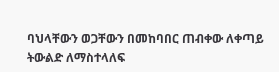ባህላቸውን ወጋቸውን በመከባበር ጠብቀው ለቀጣይ ትውልድ ለማስተላለፍ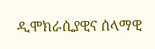ዲሞክራሲያዊና ሰላማዊ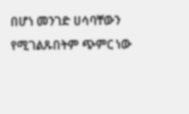በሆነ መንገድ ሀሳባቸውን የሚገልጹበትም ጭምር ነው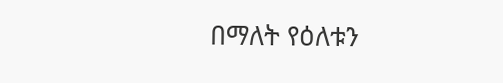በማለት የዕለቱን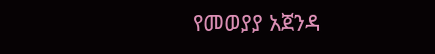የመወያያ አጀንዳ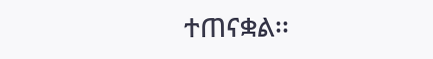ተጠናቋል፡፡